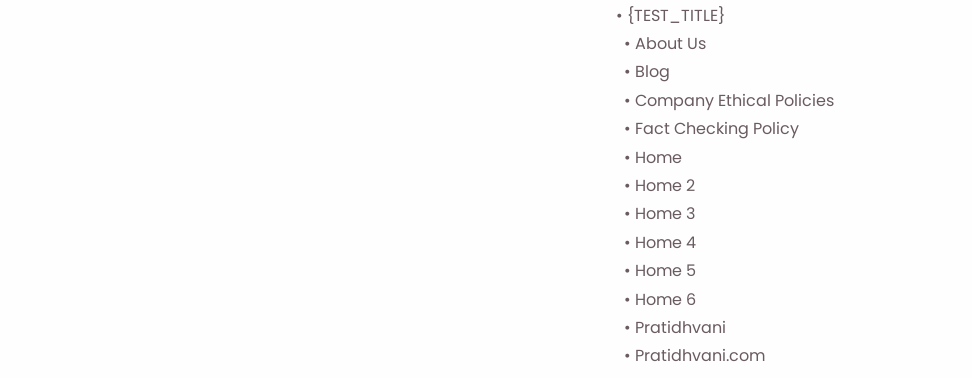• {TEST_TITLE}
  • About Us
  • Blog
  • Company Ethical Policies
  • Fact Checking Policy
  • Home
  • Home 2
  • Home 3
  • Home 4
  • Home 5
  • Home 6
  • Pratidhvani
  • Pratidhvani.com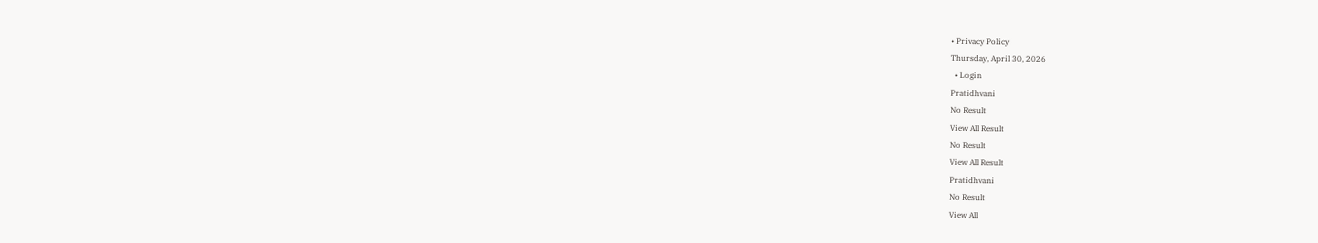• Privacy Policy
Thursday, April 30, 2026
  • Login
Pratidhvani
No Result
View All Result
No Result
View All Result
Pratidhvani
No Result
View All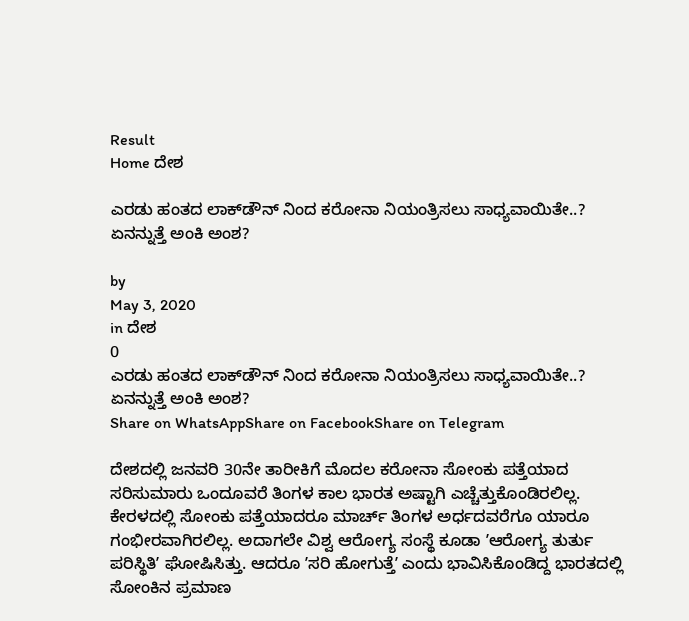Result
Home ದೇಶ

ಎರಡು ಹಂತದ ಲಾಕ್‌ಡೌನ್‌ ನಿಂದ ಕರೋನಾ ನಿಯಂತ್ರಿಸಲು ಸಾಧ್ಯವಾಯಿತೇ..? ಏನನ್ನುತ್ತೆ ಅಂಕಿ ಅಂಶ?

by
May 3, 2020
in ದೇಶ
0
ಎರಡು ಹಂತದ ಲಾಕ್‌ಡೌನ್‌ ನಿಂದ ಕರೋನಾ ನಿಯಂತ್ರಿಸಲು ಸಾಧ್ಯವಾಯಿತೇ..? ಏನನ್ನುತ್ತೆ ಅಂಕಿ ಅಂಶ?
Share on WhatsAppShare on FacebookShare on Telegram

ದೇಶದಲ್ಲಿ ಜನವರಿ 30ನೇ ತಾರೀಕಿಗೆ ಮೊದಲ ಕರೋನಾ ಸೋಂಕು ಪತ್ತೆಯಾದ ಸರಿಸುಮಾರು ಒಂದೂವರೆ ತಿಂಗಳ ಕಾಲ ಭಾರತ ಅಷ್ಟಾಗಿ ಎಚ್ಚೆತ್ತುಕೊಂಡಿರಲಿಲ್ಲ. ಕೇರಳದಲ್ಲಿ ಸೋಂಕು ಪತ್ತೆಯಾದರೂ ಮಾರ್ಚ್‌ ತಿಂಗಳ ಅರ್ಧದವರೆಗೂ ಯಾರೂ ಗಂಭೀರವಾಗಿರಲಿಲ್ಲ. ಅದಾಗಲೇ ವಿಶ್ವ ಆರೋಗ್ಯ ಸಂಸ್ಥೆ ಕೂಡಾ ʼಆರೋಗ್ಯ ತುರ್ತು ಪರಿಸ್ಥಿತಿʼ ಘೋಷಿಸಿತ್ತು. ಆದರೂ ʼಸರಿ ಹೋಗುತ್ತೆʼ ಎಂದು ಭಾವಿಸಿಕೊಂಡಿದ್ದ ಭಾರತದಲ್ಲಿ ಸೋಂಕಿನ ಪ್ರಮಾಣ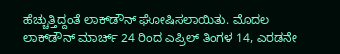ಹೆಚ್ಚುತ್ತಿದ್ದಂತೆ ಲಾಕ್‌ಡೌನ್‌ ಘೋಷಿಸಲಾಯಿತು. ಮೊದಲ ಲಾಕ್‌ಡೌನ್‌ ಮಾರ್ಚ್‌ 24 ರಿಂದ ಎಪ್ರಿಲ್‌ ತಿಂಗಳ 14, ಎರಡನೇ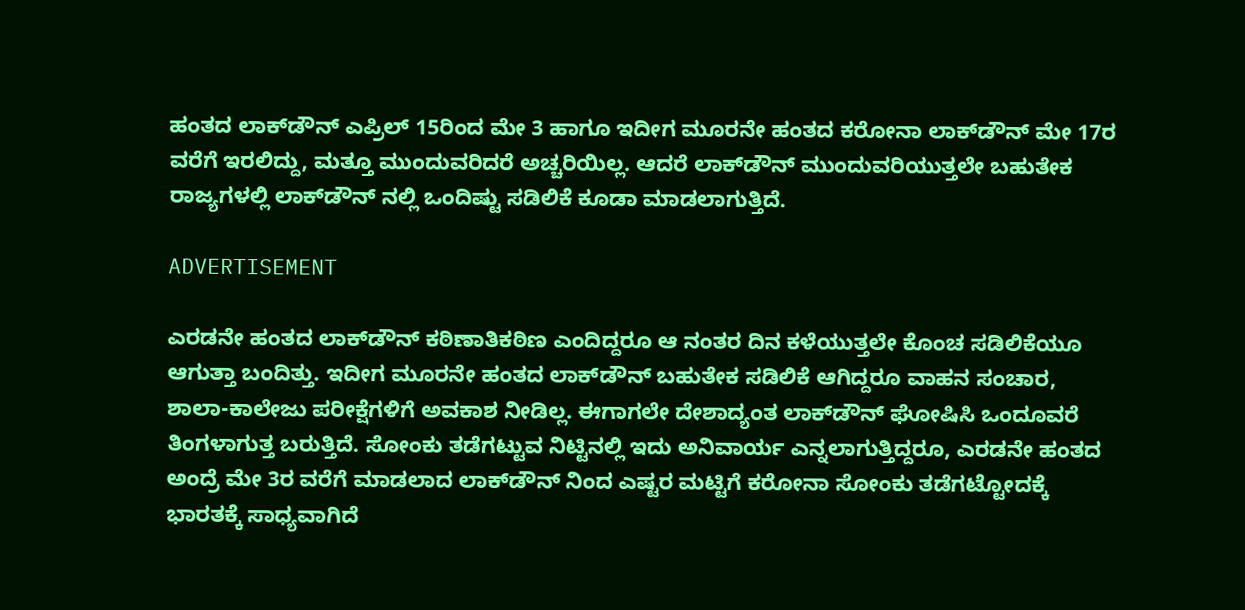ಹಂತದ ಲಾಕ್‌ಡೌನ್‌ ಎಪ್ರಿಲ್‌ 15ರಿಂದ ಮೇ 3 ಹಾಗೂ ಇದೀಗ ಮೂರನೇ ಹಂತದ ಕರೋನಾ ಲಾಕ್‌ಡೌನ್‌ ಮೇ 17ರ ವರೆಗೆ ಇರಲಿದ್ದು, ಮತ್ತೂ ಮುಂದುವರಿದರೆ ಅಚ್ಚರಿಯಿಲ್ಲ. ಆದರೆ ಲಾಕ್‌ಡೌನ್‌ ಮುಂದುವರಿಯುತ್ತಲೇ ಬಹುತೇಕ ರಾಜ್ಯಗಳಲ್ಲಿ ಲಾಕ್‌ಡೌನ್‌ ನಲ್ಲಿ ಒಂದಿಷ್ಟು ಸಡಿಲಿಕೆ ಕೂಡಾ ಮಾಡಲಾಗುತ್ತಿದೆ.

ADVERTISEMENT

ಎರಡನೇ ಹಂತದ ಲಾಕ್‌ಡೌನ್‌ ಕಠಿಣಾತಿಕಠಿಣ ಎಂದಿದ್ದರೂ ಆ ನಂತರ ದಿನ ಕಳೆಯುತ್ತಲೇ ಕೊಂಚ ಸಡಿಲಿಕೆಯೂ ಆಗುತ್ತಾ ಬಂದಿತ್ತು. ಇದೀಗ ಮೂರನೇ ಹಂತದ ಲಾಕ್‌ಡೌನ್‌ ಬಹುತೇಕ ಸಡಿಲಿಕೆ ಆಗಿದ್ದರೂ ವಾಹನ ಸಂಚಾರ, ಶಾಲಾ-ಕಾಲೇಜು ಪರೀಕ್ಷೆಗಳಿಗೆ ಅವಕಾಶ ನೀಡಿಲ್ಲ. ಈಗಾಗಲೇ ದೇಶಾದ್ಯಂತ ಲಾಕ್‌ಡೌನ್‌ ಘೋಷಿಸಿ ಒಂದೂವರೆ ತಿಂಗಳಾಗುತ್ತ ಬರುತ್ತಿದೆ. ಸೋಂಕು ತಡೆಗಟ್ಟುವ ನಿಟ್ಟಿನಲ್ಲಿ ಇದು ಅನಿವಾರ್ಯ ಎನ್ನಲಾಗುತ್ತಿದ್ದರೂ, ಎರಡನೇ ಹಂತದ ಅಂದ್ರೆ ಮೇ 3ರ ವರೆಗೆ ಮಾಡಲಾದ ಲಾಕ್‌ಡೌನ್‌ ನಿಂದ ಎಷ್ಟರ ಮಟ್ಟಿಗೆ ಕರೋನಾ ಸೋಂಕು ತಡೆಗಟ್ಟೋದಕ್ಕೆ ಭಾರತಕ್ಕೆ ಸಾಧ್ಯವಾಗಿದೆ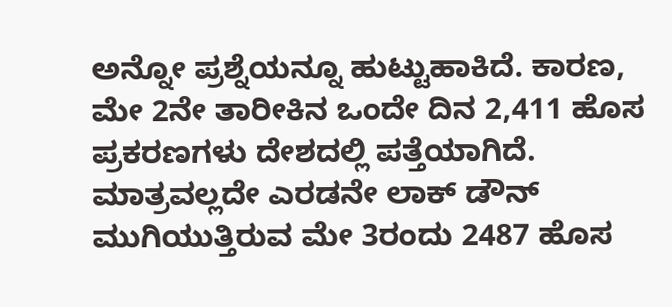ಅನ್ನೋ ಪ್ರಶ್ನೆಯನ್ನೂ ಹುಟ್ಟುಹಾಕಿದೆ. ಕಾರಣ, ಮೇ 2ನೇ ತಾರೀಕಿನ ಒಂದೇ ದಿನ 2,411 ಹೊಸ ಪ್ರಕರಣಗಳು ದೇಶದಲ್ಲಿ ಪತ್ತೆಯಾಗಿದೆ. ಮಾತ್ರವಲ್ಲದೇ ಎರಡನೇ ಲಾಕ್‌ ಡೌನ್‌ ಮುಗಿಯುತ್ತಿರುವ ಮೇ 3ರಂದು 2487 ಹೊಸ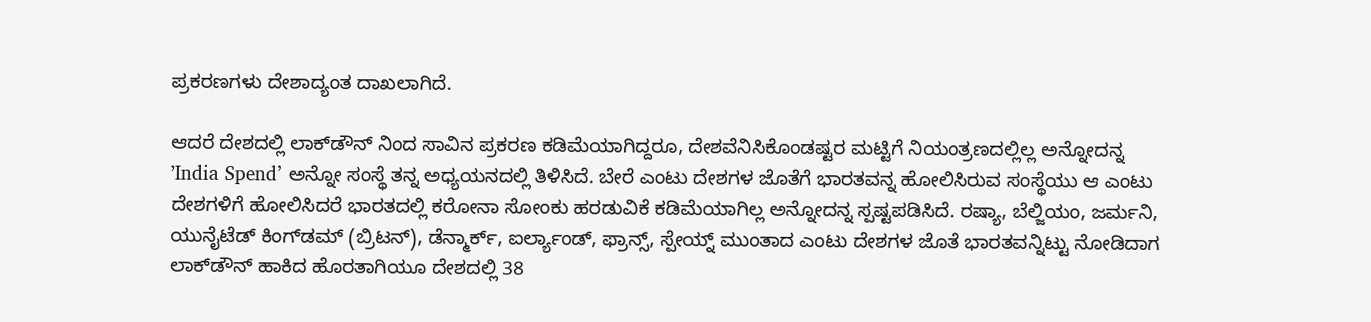ಪ್ರಕರಣಗಳು ದೇಶಾದ್ಯಂತ ದಾಖಲಾಗಿದೆ.

ಆದರೆ ದೇಶದಲ್ಲಿ ಲಾಕ್‌ಡೌನ್‌ ನಿಂದ ಸಾವಿನ ಪ್ರಕರಣ ಕಡಿಮೆಯಾಗಿದ್ದರೂ, ದೇಶವೆನಿಸಿಕೊಂಡಷ್ಟರ ಮಟ್ಟಿಗೆ ನಿಯಂತ್ರಣದಲ್ಲಿಲ್ಲ ಅನ್ನೋದನ್ನ ʼIndia Spend’ ಅನ್ನೋ ಸಂಸ್ಥೆ ತನ್ನ ಅಧ್ಯಯನದಲ್ಲಿ ತಿಳಿಸಿದೆ. ಬೇರೆ ಎಂಟು ದೇಶಗಳ ಜೊತೆಗೆ ಭಾರತವನ್ನ ಹೋಲಿಸಿರುವ ಸಂಸ್ಥೆಯು ಆ ಎಂಟು ದೇಶಗಳಿಗೆ ಹೋಲಿಸಿದರೆ ಭಾರತದಲ್ಲಿ ಕರೋನಾ ಸೋಂಕು ಹರಡುವಿಕೆ ಕಡಿಮೆಯಾಗಿಲ್ಲ ಅನ್ನೋದನ್ನ ಸ್ಪಷ್ಟಪಡಿಸಿದೆ. ರಷ್ಯಾ, ಬೆಲ್ಜಿಯಂ, ಜರ್ಮನಿ, ಯುನೈಟೆಡ್‌ ಕಿಂಗ್‌ಡಮ್‌ (ಬ್ರಿಟನ್), ಡೆನ್ಮಾರ್ಕ್‌, ಐರ್ಲ್ಯಾಂಡ್‌, ಫ್ರಾನ್ಸ್‌, ಸ್ಪೇಯ್ನ್‌ ಮುಂತಾದ ಎಂಟು ದೇಶಗಳ ಜೊತೆ ಭಾರತವನ್ನಿಟ್ಟು ನೋಡಿದಾಗ ಲಾಕ್‌ಡೌನ್‌ ಹಾಕಿದ ಹೊರತಾಗಿಯೂ ದೇಶದಲ್ಲಿ 38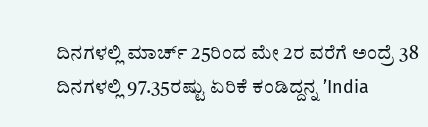ದಿನಗಳಲ್ಲಿ ಮಾರ್ಚ್‌ 25ರಿಂದ ಮೇ 2ರ ವರೆಗೆ ಅಂದ್ರೆ 38 ದಿನಗಳಲ್ಲಿ 97.35ರಷ್ಟು ಏರಿಕೆ ಕಂಡಿದ್ದನ್ನ ʼIndia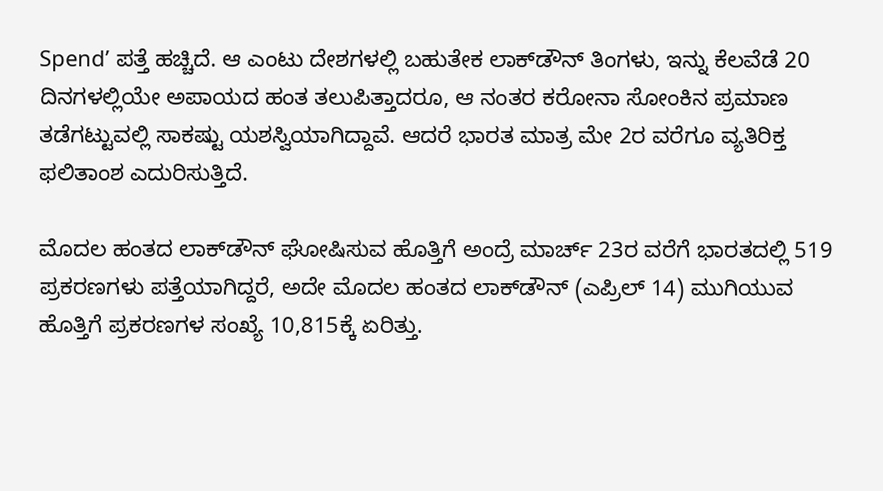Spend’ ಪತ್ತೆ ಹಚ್ಚಿದೆ. ಆ ಎಂಟು ದೇಶಗಳಲ್ಲಿ ಬಹುತೇಕ ಲಾಕ್‌ಡೌನ್‌ ತಿಂಗಳು, ಇನ್ನು ಕೆಲವೆಡೆ 20 ದಿನಗಳಲ್ಲಿಯೇ ಅಪಾಯದ ಹಂತ ತಲುಪಿತ್ತಾದರೂ, ಆ ನಂತರ ಕರೋನಾ ಸೋಂಕಿನ ಪ್ರಮಾಣ ತಡೆಗಟ್ಟುವಲ್ಲಿ ಸಾಕಷ್ಟು ಯಶಸ್ವಿಯಾಗಿದ್ದಾವೆ. ಆದರೆ ಭಾರತ ಮಾತ್ರ ಮೇ 2ರ ವರೆಗೂ ವ್ಯತಿರಿಕ್ತ ಫಲಿತಾಂಶ ಎದುರಿಸುತ್ತಿದೆ.

ಮೊದಲ ಹಂತದ ಲಾಕ್‌ಡೌನ್‌ ಘೋಷಿಸುವ ಹೊತ್ತಿಗೆ ಅಂದ್ರೆ ಮಾರ್ಚ್‌ 23ರ ವರೆಗೆ ಭಾರತದಲ್ಲಿ 519 ಪ್ರಕರಣಗಳು ಪತ್ತೆಯಾಗಿದ್ದರೆ, ಅದೇ ಮೊದಲ ಹಂತದ ಲಾಕ್‌ಡೌನ್‌ (ಎಪ್ರಿಲ್‌ 14) ಮುಗಿಯುವ ಹೊತ್ತಿಗೆ ಪ್ರಕರಣಗಳ ಸಂಖ್ಯೆ 10,815ಕ್ಕೆ ಏರಿತ್ತು.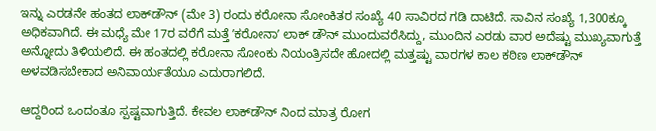ಇನ್ನು ಎರಡನೇ ಹಂತದ ಲಾಕ್‌ಡೌನ್‌ (ಮೇ 3) ರಂದು ಕರೋನಾ ಸೋಂಕಿತರ ಸಂಖ್ಯೆ 40 ಸಾವಿರದ ಗಡಿ ದಾಟಿದೆ. ಸಾವಿನ ಸಂಖ್ಯೆ 1,300ಕ್ಕೂ ಅಧಿಕವಾಗಿದೆ. ಈ ಮಧ್ಯೆ ಮೇ 17ರ ವರೆಗೆ ಮತ್ತೆ ʼಕರೋನಾʼ ಲಾಕ್‌ ಡೌನ್‌ ಮುಂದುವರೆಸಿದ್ದು, ಮುಂದಿನ ಎರಡು ವಾರ ಅದೆಷ್ಟು ಮುಖ್ಯವಾಗುತ್ತೆ ಅನ್ನೋದು ತಿಳಿಯಲಿದೆ. ಈ ಹಂತದಲ್ಲಿ ಕರೋನಾ ಸೋಂಕು ನಿಯಂತ್ರಿಸದೇ ಹೋದಲ್ಲಿ ಮತ್ತಷ್ಟು ವಾರಗಳ ಕಾಲ ಕಠಿಣ ಲಾಕ್‌ಡೌನ್‌ ಅಳವಡಿಸಬೇಕಾದ ಅನಿವಾರ್ಯತೆಯೂ ಎದುರಾಗಲಿದೆ.

ಆದ್ದರಿಂದ ಒಂದಂತೂ ಸ್ಪಷ್ಟವಾಗುತ್ತಿದೆ. ಕೇವಲ ಲಾಕ್‌ಡೌನ್‌ ನಿಂದ ಮಾತ್ರ ರೋಗ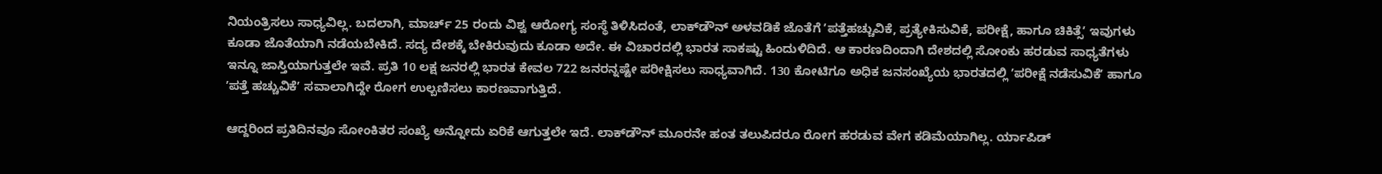ನಿಯಂತ್ರಿಸಲು ಸಾಧ್ಯವಿಲ್ಲ. ಬದಲಾಗಿ, ಮಾರ್ಚ್‌ 25 ರಂದು ವಿಶ್ವ ಆರೋಗ್ಯ ಸಂಸ್ಥೆ ತಿಳಿಸಿದಂತೆ, ಲಾಕ್‌ಡೌನ್‌ ಅಳವಡಿಕೆ ಜೊತೆಗೆ ʼಪತ್ತೆಹಚ್ಚುವಿಕೆ, ಪ್ರತ್ಯೇಕಿಸುವಿಕೆ, ಪರೀಕ್ಷೆ, ಹಾಗೂ ಚಿಕಿತ್ಸೆʼ ಇವುಗಳು ಕೂಡಾ ಜೊತೆಯಾಗಿ ನಡೆಯಬೇಕಿದೆ. ಸದ್ಯ ದೇಶಕ್ಕೆ ಬೇಕಿರುವುದು ಕೂಡಾ ಅದೇ. ಈ ವಿಚಾರದಲ್ಲಿ ಭಾರತ ಸಾಕಷ್ಟು ಹಿಂದುಳಿದಿದೆ. ಆ ಕಾರಣದಿಂದಾಗಿ ದೇಶದಲ್ಲಿ ಸೋಂಕು ಹರಡುವ ಸಾಧ್ಯತೆಗಳು ಇನ್ನೂ ಜಾಸ್ತಿಯಾಗುತ್ತಲೇ ಇವೆ. ಪ್ರತಿ 10 ಲಕ್ಷ ಜನರಲ್ಲಿ ಭಾರತ ಕೇವಲ 722 ಜನರನ್ನಷ್ಟೇ ಪರೀಕ್ಷಿಸಲು ಸಾಧ್ಯವಾಗಿದೆ. 130 ಕೋಟಿಗೂ ಅಧಿಕ ಜನಸಂಖ್ಯೆಯ ಭಾರತದಲ್ಲಿ ʼಪರೀಕ್ಷೆ ನಡೆಸುವಿಕೆʼ ಹಾಗೂ ʼಪತ್ತೆ ಹಚ್ಚುವಿಕೆʼ ಸವಾಲಾಗಿದ್ದೇ ರೋಗ ಉಲ್ಬಣಿಸಲು ಕಾರಣವಾಗುತ್ತಿದೆ.

ಆದ್ದರಿಂದ ಪ್ರತಿದಿನವೂ ಸೋಂಕಿತರ ಸಂಖ್ಯೆ ಅನ್ನೋದು ಏರಿಕೆ ಆಗುತ್ತಲೇ ಇದೆ. ಲಾಕ್‌ಡೌನ್‌ ಮೂರನೇ ಹಂತ ತಲುಪಿದರೂ ರೋಗ ಹರಡುವ ವೇಗ ಕಡಿಮೆಯಾಗಿಲ್ಲ. ರ್ಯಾಪಿಡ್‌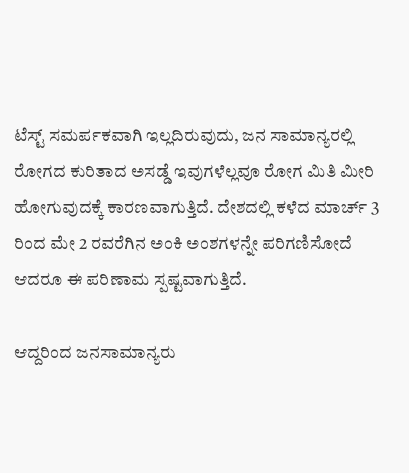ಟೆಸ್ಟ್‌ ಸಮರ್ಪಕವಾಗಿ ಇಲ್ಲದಿರುವುದು, ಜನ ಸಾಮಾನ್ಯರಲ್ಲಿ ರೋಗದ ಕುರಿತಾದ ಅಸಡ್ಡೆ ಇವುಗಳೆಲ್ಲವೂ ರೋಗ ಮಿತಿ ಮೀರಿ ಹೋಗುವುದಕ್ಕೆ ಕಾರಣವಾಗುತ್ತಿದೆ. ದೇಶದಲ್ಲಿ ಕಳೆದ ಮಾರ್ಚ್‌ 3 ರಿಂದ ಮೇ 2 ರವರೆಗಿನ ಅಂಕಿ ಅಂಶಗಳನ್ನೇ ಪರಿಗಣಿಸೋದೆ ಆದರೂ ಈ ಪರಿಣಾಮ ಸ್ಪಷ್ಟವಾಗುತ್ತಿದೆ.

ಆದ್ದರಿಂದ ಜನಸಾಮಾನ್ಯರು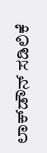ಲಾಕ್‌ಡೌನ್‌ ಸಡಿಲಿಕೆ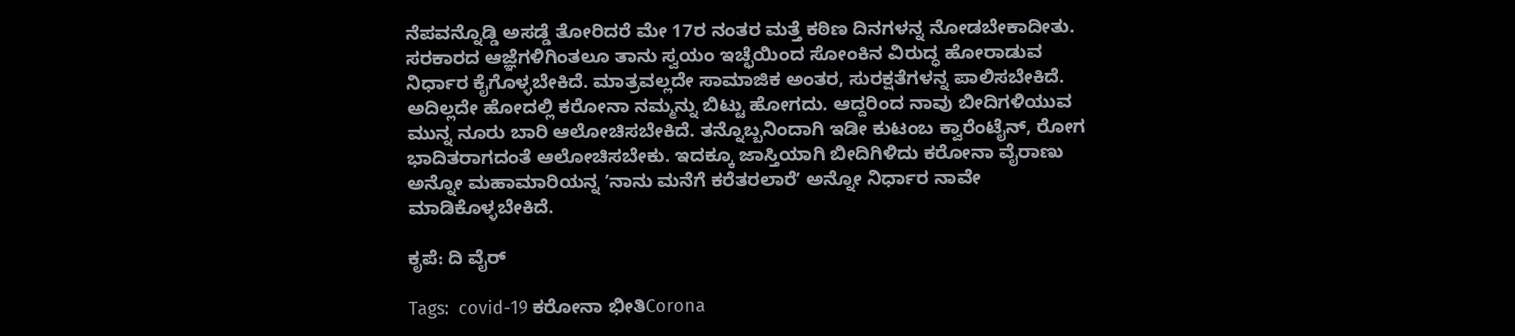ನೆಪವನ್ನೊಡ್ಡಿ ಅಸಡ್ಡೆ ತೋರಿದರೆ ಮೇ 17ರ ನಂತರ ಮತ್ತೆ ಕಠಿಣ ದಿನಗಳನ್ನ ನೋಡಬೇಕಾದೀತು. ಸರಕಾರದ ಆಜ್ಞೆಗಳಿಗಿಂತಲೂ ತಾನು ಸ್ವಯಂ ಇಚ್ಛೆಯಿಂದ ಸೋಂಕಿನ ವಿರುದ್ಧ ಹೋರಾಡುವ ನಿರ್ಧಾರ ಕೈಗೊಳ್ಳಬೇಕಿದೆ. ಮಾತ್ರವಲ್ಲದೇ ಸಾಮಾಜಿಕ ಅಂತರ, ಸುರಕ್ಷತೆಗಳನ್ನ ಪಾಲಿಸಬೇಕಿದೆ. ಅದಿಲ್ಲದೇ ಹೋದಲ್ಲಿ ಕರೋನಾ ನಮ್ಮನ್ನು ಬಿಟ್ಟು ಹೋಗದು. ಆದ್ದರಿಂದ ನಾವು ಬೀದಿಗಳಿಯುವ ಮುನ್ನ ನೂರು ಬಾರಿ ಆಲೋಚಿಸಬೇಕಿದೆ. ತನ್ನೊಬ್ಬನಿಂದಾಗಿ ಇಡೀ ಕುಟಂಬ ಕ್ವಾರೆಂಟೈನ್‌, ರೋಗ ಭಾದಿತರಾಗದಂತೆ ಆಲೋಚಿಸಬೇಕು. ಇದಕ್ಕೂ ಜಾಸ್ತಿಯಾಗಿ ಬೀದಿಗಿಳಿದು ಕರೋನಾ ವೈರಾಣು ಅನ್ನೋ ಮಹಾಮಾರಿಯನ್ನ ʼನಾನು ಮನೆಗೆ ಕರೆತರಲಾರೆʼ ಅನ್ನೋ ನಿರ್ಧಾರ ನಾವೇ ಮಾಡಿಕೊಳ್ಳಬೇಕಿದೆ.

ಕೃಪೆ: ದಿ ವೈರ್

Tags:  covid-19 ಕರೋನಾ ಭೀತಿCorona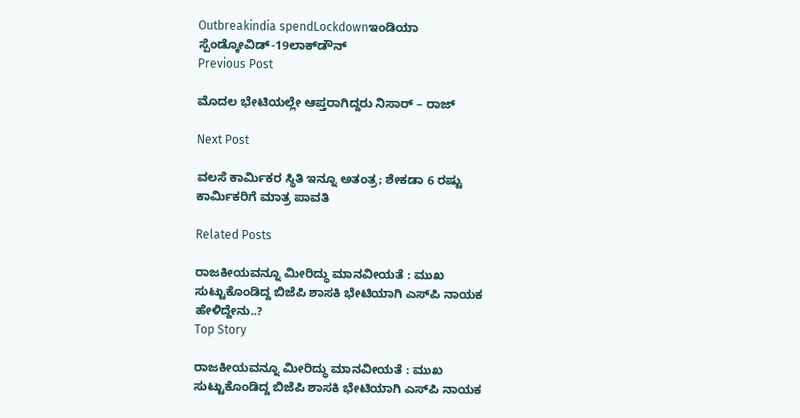Outbreakindia spendLockdownಇಂಡಿಯಾ ಸ್ಪೆಂಡ್ಕೋವಿಡ್-19ಲಾಕ್‌ಡೌನ್‌
Previous Post

ಮೊದಲ ಭೇಟಿಯಲ್ಲೇ ಆಪ್ತರಾಗಿದ್ದರು ನಿಸಾರ್ – ರಾಜ್

Next Post

ವಲಸೆ ಕಾರ್ಮಿಕರ ಸ್ಥಿತಿ ಇನ್ನೂ ಅತಂತ್ರ; ಶೇಕಡಾ 6 ರಷ್ಟು ಕಾರ್ಮಿಕರಿಗೆ ಮಾತ್ರ ಪಾವತಿ

Related Posts

ರಾಜಕೀಯವನ್ನೂ ಮೀರಿದ್ಧು ಮಾನವೀಯತೆ : ಮುಖ ಸುಟ್ಟುಕೊಂಡಿದ್ದ ಬಿಜೆಪಿ ಶಾಸಕಿ ಭೇಟಿಯಾಗಿ ಎಸ್‌ಪಿ ನಾಯಕ ಹೇಳಿದ್ದೇನು..?
Top Story

ರಾಜಕೀಯವನ್ನೂ ಮೀರಿದ್ಧು ಮಾನವೀಯತೆ : ಮುಖ ಸುಟ್ಟುಕೊಂಡಿದ್ದ ಬಿಜೆಪಿ ಶಾಸಕಿ ಭೇಟಿಯಾಗಿ ಎಸ್‌ಪಿ ನಾಯಕ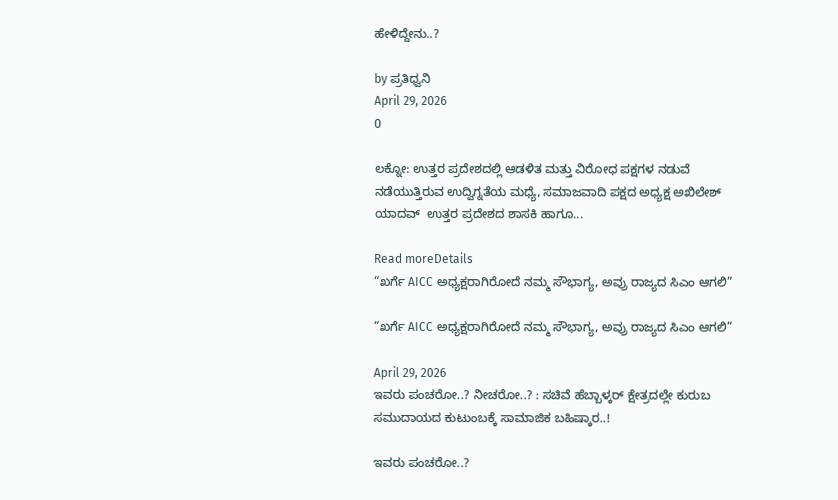ಹೇಳಿದ್ದೇನು..?

by ಪ್ರತಿಧ್ವನಿ
April 29, 2026
0

ಲಕ್ನೋ: ಉತ್ತರ ಪ್ರದೇಶದಲ್ಲಿ ಆಡಳಿತ ಮತ್ತು ವಿರೋಧ ಪಕ್ಷಗಳ ನಡುವೆ ನಡೆಯುತ್ತಿರುವ ಉದ್ವಿಗ್ನತೆಯ ಮಧ್ಯೆ, ಸಮಾಜವಾದಿ ಪಕ್ಷದ ಅಧ್ಯಕ್ಷ ಅಖಿಲೇಶ್ ಯಾದವ್  ಉತ್ತರ ಪ್ರದೇಶದ ಶಾಸಕಿ ಹಾಗೂ...

Read moreDetails
“ಖರ್ಗೆ AICC ಅಧ್ಯಕ್ಷರಾಗಿರೋದೆ ನಮ್ಮ ಸೌಭಾಗ್ಯ, ಅವ್ರು ರಾಜ್ಯದ ಸಿಎಂ ಆಗಲಿ”

“ಖರ್ಗೆ AICC ಅಧ್ಯಕ್ಷರಾಗಿರೋದೆ ನಮ್ಮ ಸೌಭಾಗ್ಯ, ಅವ್ರು ರಾಜ್ಯದ ಸಿಎಂ ಆಗಲಿ”

April 29, 2026
ಇವರು ಪಂಚರೋ..? ನೀಚರೋ..? : ಸಚಿವೆ ಹೆಬ್ಬಾಳ್ಕರ್‌ ಕ್ಷೇತ್ರದಲ್ಲೇ ಕುರುಬ ಸಮುದಾಯದ ಕುಟುಂಬಕ್ಕೆ ಸಾಮಾಜಿಕ ಬಹಿಷ್ಕಾರ..!

ಇವರು ಪಂಚರೋ..?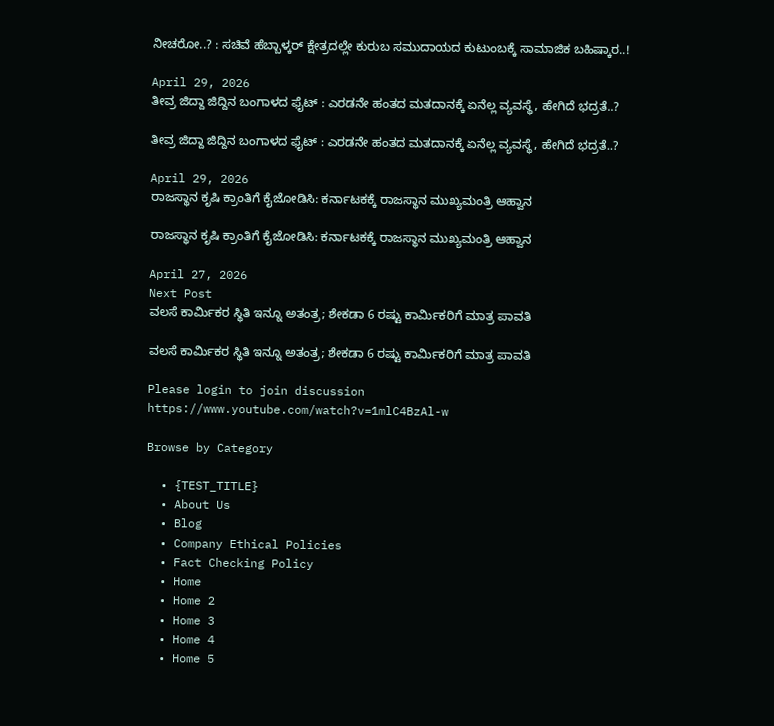ನೀಚರೋ..? : ಸಚಿವೆ ಹೆಬ್ಬಾಳ್ಕರ್‌ ಕ್ಷೇತ್ರದಲ್ಲೇ ಕುರುಬ ಸಮುದಾಯದ ಕುಟುಂಬಕ್ಕೆ ಸಾಮಾಜಿಕ ಬಹಿಷ್ಕಾರ..!

April 29, 2026
ತೀವ್ರ ಜಿದ್ದಾ ಜಿದ್ದಿನ ಬಂಗಾಳದ ಫೈಟ್‌ : ಎರಡನೇ ಹಂತದ ಮತದಾನಕ್ಕೆ ಏನೆಲ್ಲ ವ್ಯವಸ್ಥೆ, ಹೇಗಿದೆ ಭದ್ರತೆ..?

ತೀವ್ರ ಜಿದ್ದಾ ಜಿದ್ದಿನ ಬಂಗಾಳದ ಫೈಟ್‌ : ಎರಡನೇ ಹಂತದ ಮತದಾನಕ್ಕೆ ಏನೆಲ್ಲ ವ್ಯವಸ್ಥೆ, ಹೇಗಿದೆ ಭದ್ರತೆ..?

April 29, 2026
ರಾಜಸ್ಥಾನ ಕೃಷಿ ಕ್ರಾಂತಿಗೆ ಕೈಜೋಡಿಸಿ: ಕರ್ನಾಟಕಕ್ಕೆ ರಾಜಸ್ಥಾನ ಮುಖ್ಯಮಂತ್ರಿ ಆಹ್ವಾನ

ರಾಜಸ್ಥಾನ ಕೃಷಿ ಕ್ರಾಂತಿಗೆ ಕೈಜೋಡಿಸಿ: ಕರ್ನಾಟಕಕ್ಕೆ ರಾಜಸ್ಥಾನ ಮುಖ್ಯಮಂತ್ರಿ ಆಹ್ವಾನ

April 27, 2026
Next Post
ವಲಸೆ ಕಾರ್ಮಿಕರ ಸ್ಥಿತಿ ಇನ್ನೂ ಅತಂತ್ರ; ಶೇಕಡಾ 6 ರಷ್ಟು ಕಾರ್ಮಿಕರಿಗೆ ಮಾತ್ರ ಪಾವತಿ

ವಲಸೆ ಕಾರ್ಮಿಕರ ಸ್ಥಿತಿ ಇನ್ನೂ ಅತಂತ್ರ; ಶೇಕಡಾ 6 ರಷ್ಟು ಕಾರ್ಮಿಕರಿಗೆ ಮಾತ್ರ ಪಾವತಿ

Please login to join discussion
https://www.youtube.com/watch?v=1mlC4BzAl-w

Browse by Category

  • {TEST_TITLE}
  • About Us
  • Blog
  • Company Ethical Policies
  • Fact Checking Policy
  • Home
  • Home 2
  • Home 3
  • Home 4
  • Home 5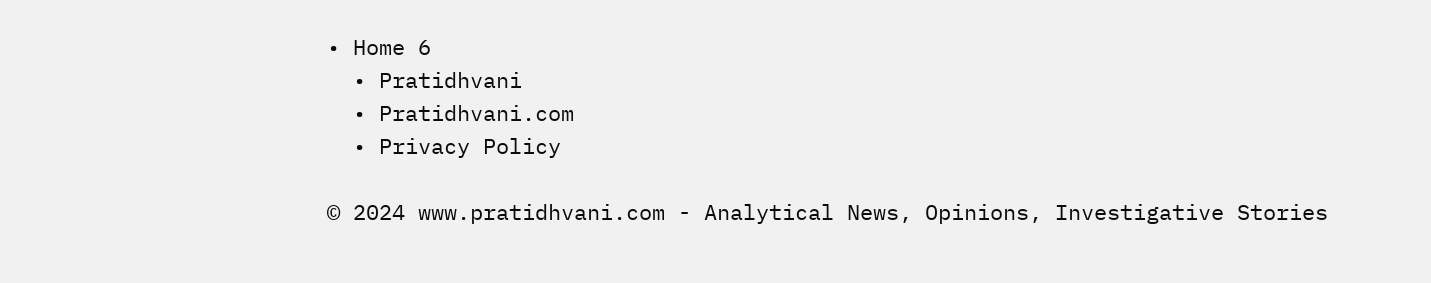• Home 6
  • Pratidhvani
  • Pratidhvani.com
  • Privacy Policy

© 2024 www.pratidhvani.com - Analytical News, Opinions, Investigative Stories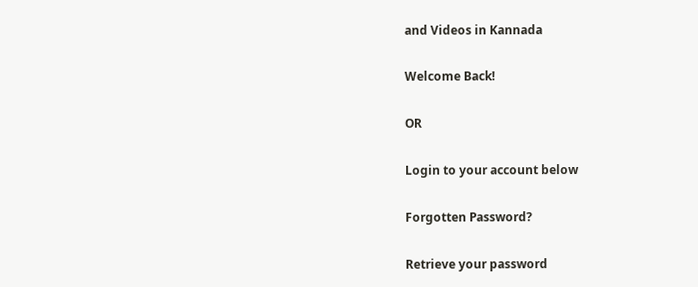and Videos in Kannada

Welcome Back!

OR

Login to your account below

Forgotten Password?

Retrieve your password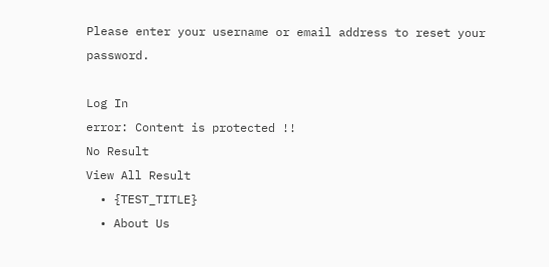Please enter your username or email address to reset your password.

Log In
error: Content is protected !!
No Result
View All Result
  • {TEST_TITLE}
  • About Us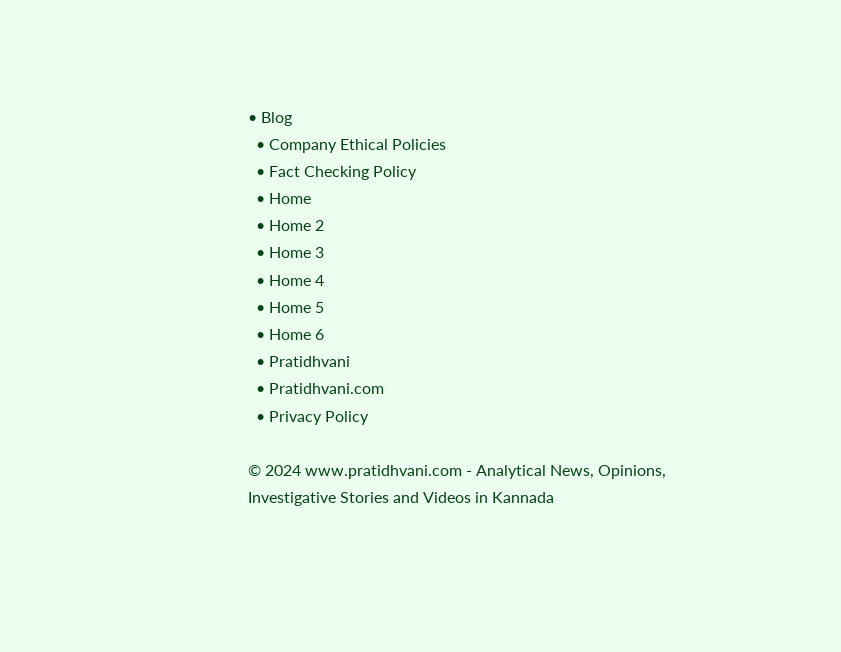• Blog
  • Company Ethical Policies
  • Fact Checking Policy
  • Home
  • Home 2
  • Home 3
  • Home 4
  • Home 5
  • Home 6
  • Pratidhvani
  • Pratidhvani.com
  • Privacy Policy

© 2024 www.pratidhvani.com - Analytical News, Opinions, Investigative Stories and Videos in Kannada